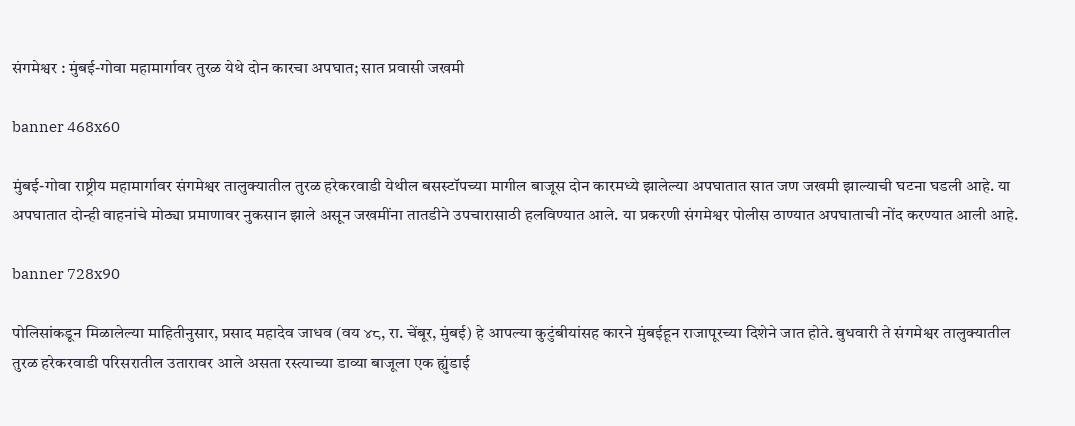संगमेश्वर : मुंबई-गोवा महामार्गावर तुरळ येथे दोन कारचा अपघात; सात प्रवासी जखमी

banner 468x60

मुंबई-गोवा राष्ट्रीय महामार्गावर संगमेश्वर तालुक्यातील तुरळ हरेकरवाडी येथील बसस्टॉपच्या मागील बाजूस दोन कारमध्ये झालेल्या अपघातात सात जण जखमी झाल्याची घटना घडली आहे. या अपघातात दोन्ही वाहनांचे मोठ्या प्रमाणावर नुकसान झाले असून जखमींना तातडीने उपचारासाठी हलविण्यात आले. या प्रकरणी संगमेश्वर पोलीस ठाण्यात अपघाताची नोंद करण्यात आली आहे.

banner 728x90

पोलिसांकडून मिळालेल्या माहितीनुसार, प्रसाद महादेव जाधव (वय ४८, रा. चेंबूर, मुंबई) हे आपल्या कुटुंबीयांसह कारने मुंबईहून राजापूरच्या दिशेने जात होते. बुधवारी ते संगमेश्वर तालुक्यातील तुरळ हरेकरवाडी परिसरातील उतारावर आले असता रस्त्याच्या डाव्या बाजूला एक ह्युंडाई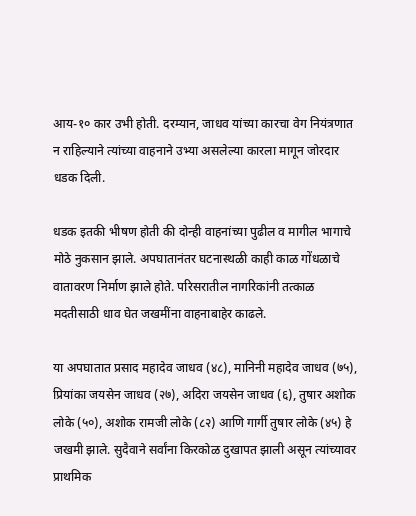आय-१० कार उभी होती. दरम्यान, जाधव यांच्या कारचा वेग नियंत्रणात न राहिल्याने त्यांच्या वाहनाने उभ्या असलेल्या कारला मागून जोरदार धडक दिली.

धडक इतकी भीषण होती की दोन्ही वाहनांच्या पुढील व मागील भागाचे मोठे नुकसान झाले. अपघातानंतर घटनास्थळी काही काळ गोंधळाचे वातावरण निर्माण झाले होते. परिसरातील नागरिकांनी तत्काळ मदतीसाठी धाव घेत जखमींना वाहनाबाहेर काढले.

या अपघातात प्रसाद महादेव जाधव (४८), मानिनी महादेव जाधव (७५), प्रियांका जयसेन जाधव (२७), अदिरा जयसेन जाधव (६), तुषार अशोक लोके (५०), अशोक रामजी लोके (८२) आणि गार्गी तुषार लोके (४५) हे जखमी झाले. सुदैवाने सर्वांना किरकोळ दुखापत झाली असून त्यांच्यावर प्राथमिक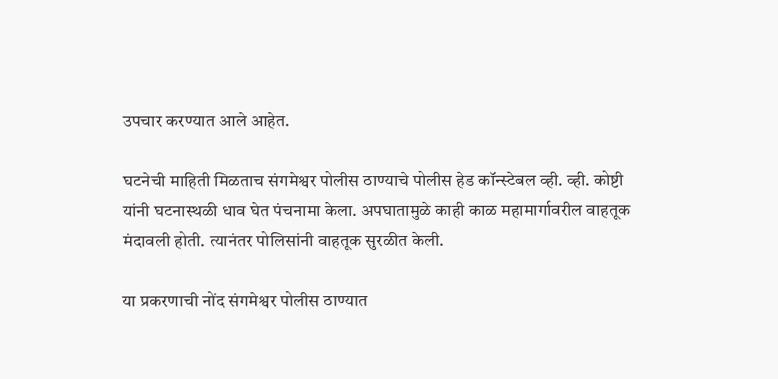उपचार करण्यात आले आहेत.

घटनेची माहिती मिळताच संगमेश्वर पोलीस ठाण्याचे पोलीस हेड कॉन्स्टेबल व्ही. व्ही. कोष्टी यांनी घटनास्थळी धाव घेत पंचनामा केला. अपघातामुळे काही काळ महामार्गावरील वाहतूक मंदावली होती. त्यानंतर पोलिसांनी वाहतूक सुरळीत केली.

या प्रकरणाची नोंद संगमेश्वर पोलीस ठाण्यात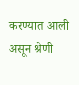करण्यात आली असून श्रेणी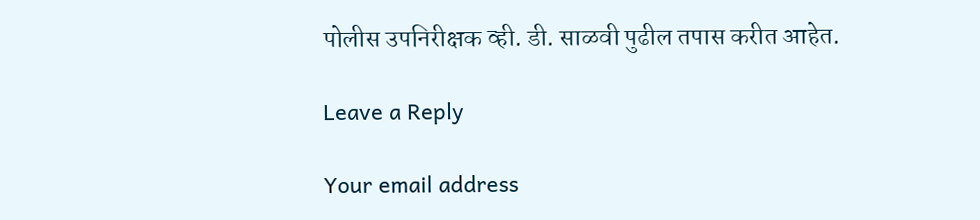पोलीस उपनिरीक्षक व्ही. डी. साळवी पुढील तपास करीत आहेत.

Leave a Reply

Your email address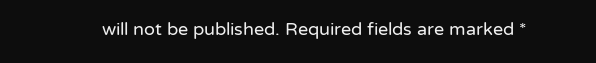will not be published. Required fields are marked *